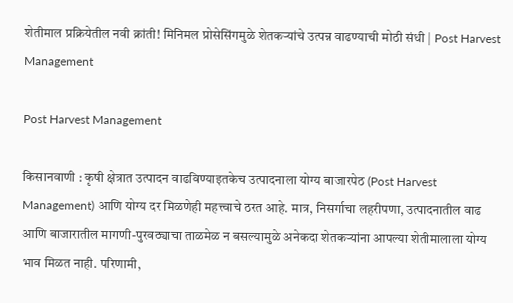शेतीमाल प्रक्रियेतील नवी क्रांती! मिनिमल प्रोसेसिंगमुळे शेतकऱ्यांचे उत्पन्न वाढण्याची मोठी संधी | Post Harvest Management

Post Harvest Management

किसानवाणी : कृषी क्षेत्रात उत्पादन वाढविण्याइतकेच उत्पादनाला योग्य बाजारपेठ (Post Harvest Management) आणि योग्य दर मिळणेही महत्त्वाचे ठरत आहे. मात्र, निसर्गाचा लहरीपणा, उत्पादनातील वाढ आणि बाजारातील मागणी-पुरवठ्याचा ताळमेळ न बसल्यामुळे अनेकदा शेतकऱ्यांना आपल्या शेतीमालाला योग्य भाव मिळत नाही. परिणामी,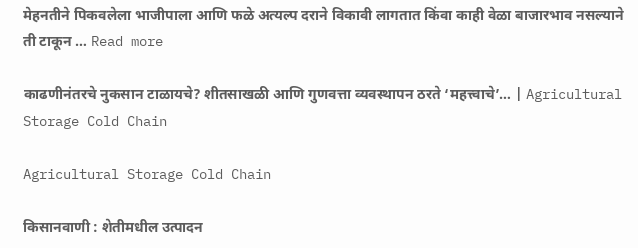मेहनतीने पिकवलेला भाजीपाला आणि फळे अत्यल्प दराने विकावी लागतात किंवा काही वेळा बाजारभाव नसल्याने ती टाकून … Read more

काढणीनंतरचे नुकसान टाळायचे? शीतसाखळी आणि गुणवत्ता व्यवस्थापन ठरते ‘महत्त्वाचे’… | Agricultural Storage Cold Chain

Agricultural Storage Cold Chain

किसानवाणी : शेतीमधील उत्पादन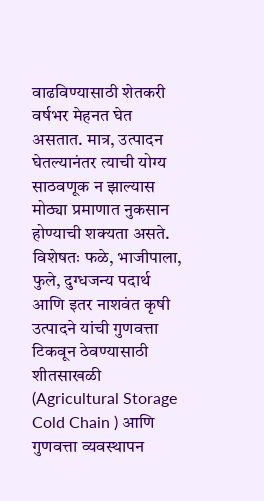वाढविण्यासाठी शेतकरी वर्षभर मेहनत घेत असतात. मात्र, उत्पादन घेतल्यानंतर त्याची योग्य साठवणूक न झाल्यास मोठ्या प्रमाणात नुकसान होण्याची शक्यता असते. विशेषतः फळे, भाजीपाला, फुले, दुग्धजन्य पदार्थ आणि इतर नाशवंत कृषी उत्पादने यांची गुणवत्ता टिकवून ठेवण्यासाठी शीतसाखळी (Agricultural Storage Cold Chain ) आणि गुणवत्ता व्यवस्थापन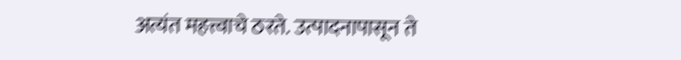अत्यंत महत्त्वाचे ठरते. उत्पादनापासून ते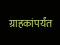ग्राहकांपर्यंत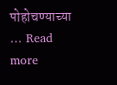पोहोचण्याच्या … Read more